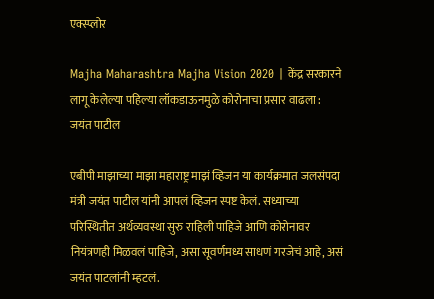एक्स्प्लोर

Majha Maharashtra Majha Vision 2020 | केंद्र सरकारने लागू केलेल्या पहिल्या लॉकडाऊनमुळे कोरोनाचा प्रसार वाढला : जयंत पाटील

एबीपी माझाच्या माझा महाराष्ट्र माझं व्हिजन या कार्यक्रमात जलसंपदा मंत्री जयंत पाटील यांनी आपलं व्हिजन स्पष्ट केलं. सध्याच्या परिस्थितीत अर्थव्यवस्था सुरु राहिली पाहिजे आणि कोरोनावर नियंत्रणही मिळवलं पाहिजे, असा सूवर्णमध्य साधणं गरजेचं आहे, असं जयंत पाटलांनी म्हटलं.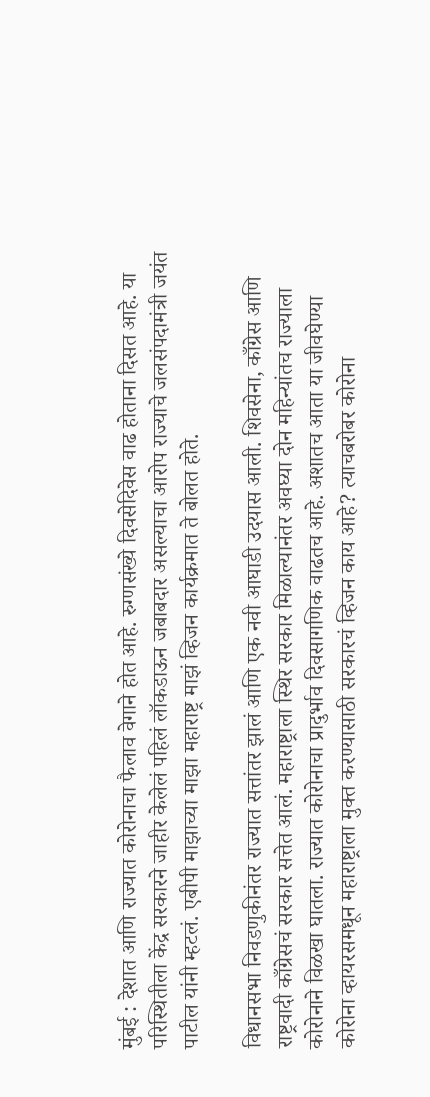मुंबई : देशात आणि राज्यात कोरोनाचा फैलाव वेगाने होत आहे. रुग्णसंख्ये दिवसेदिवेस वाढ होताना दिसत आहे. या परिस्थितीला केंद्र सरकारने जाहीर केलेलं पहिलं लॉकडाऊन जबाबदार असल्याचा आरोप राज्याचे जलसंपदामंत्री जयंत पाटील यांनी म्हटलं. एबीपी माझाच्या माझा महाराष्ट्र माझं व्हिजन कार्यक्रमात ते बोलत होते.

विधानसभा निवडणुकीनंतर राज्यात सत्तांतर झालं आणि एक नवी आघाडी उदयास आली. शिवसेना, काँग्रेस आणि राष्ट्रवादी काँग्रेसचं सरकार सत्तेत आलं. महाराष्ट्राला स्थिर सरकार मिळाल्यानंतर अवघ्या दोन महिन्यांतच राज्याला कोरोनाने विळखा घातला. राज्यात कोरोनाचा प्रादुर्भाव दिवसागणिक वाढतच आहे. अशातच आता या जीवघेण्या कोरोना व्हायरसमधून महाराष्ट्राला मुक्त करण्यासाठी सरकारचं व्हिजन काय आहे? त्याचबरोबर कोरोना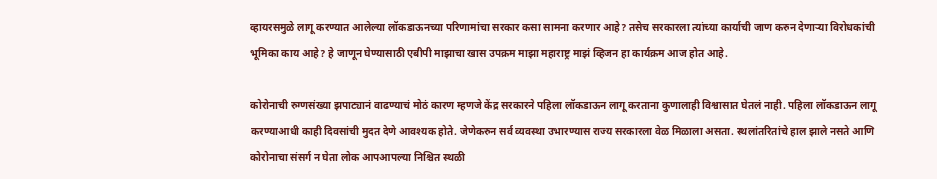व्हायरसमुळे लागू करण्यात आलेल्या लॉकडाऊनच्या परिणामांचा सरकार कसा सामना करणार आहे? तसेच सरकारला त्यांच्या कार्याची जाण करुन देणाऱ्या विरोधकांची भूमिका काय आहे? हे जाणून घेण्यासाठी एबीपी माझाचा खास उपक्रम माझा महाराष्ट्र माझं व्हिजन हा कार्यक्रम आज होत आहे.

कोरोनाची रुग्णसंख्या झपाट्यानं वाढण्याचं मोठं कारण म्हणजे केंद्र सरकारने पहिला लॉकडाऊन लागू करताना कुणालाही विश्वासात घेतलं नाही. पहिला लॉकडाऊन लागू करण्याआधी काही दिवसांची मुदत देणे आवश्यक होते. जेणेकरुन सर्व व्यवस्था उभारण्यास राज्य सरकारला वेळ मिळाला असता. स्थलांतरितांचे हाल झाले नसते आणि कोरोनाचा संसर्ग न घेता लोक आपआपल्या निश्चित स्थळी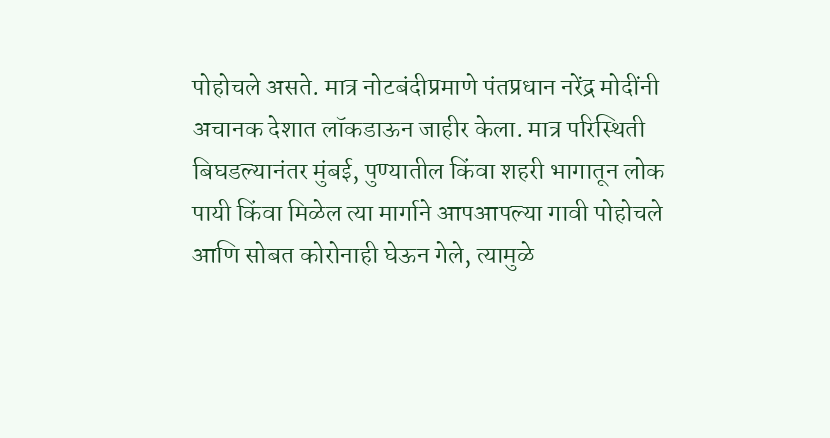पोहोचले असते. मात्र नोटबंदीप्रमाणे पंतप्रधान नरेंद्र मोदींनी अचानक देशात लॉकडाऊन जाहीर केला. मात्र परिस्थिती बिघडल्यानंतर मुंबई, पुण्यातील किंवा शहरी भागातून लोक पायी किंवा मिळेल त्या मार्गाने आपआपल्या गावी पोहोचले आणि सोबत कोरोनाही घेऊन गेले, त्यामुळे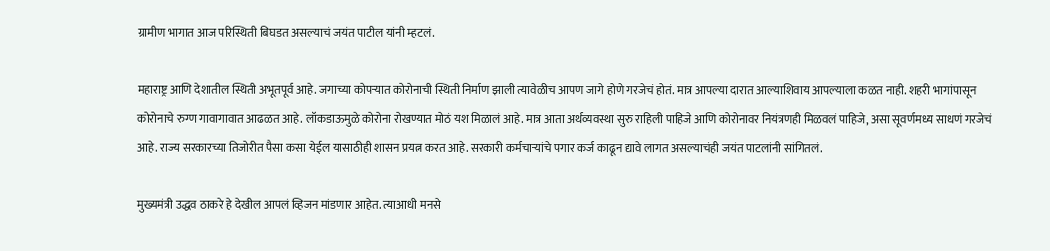ग्रामीण भागात आज परिस्थिती बिघडत असल्याचं जयंत पाटील यांनी म्हटलं.

महाराष्ट्र आणि देशातील स्थिती अभूतपूर्व आहे. जगाच्या कोपऱ्यात कोरोनाची स्थिती निर्माण झाली त्यावेळीच आपण जागे होणे गरजेचं होतं. मात्र आपल्या दारात आल्याशिवाय आपल्याला कळत नाही. शहरी भागांपासून कोरोनाचे रुग्ण गावागावात आढळत आहे. लॉकडाऊमुळे कोरोना रोखण्यात मोठं यश मिळालं आहे. मात्र आता अर्थव्यवस्था सुरु राहिली पाहिजे आणि कोरोनावर नियंत्रणही मिळवलं पाहिजे, असा सूवर्णमध्य साधणं गरजेचं आहे. राज्य सरकारच्या तिजोरीत पैसा कसा येईल यासाठीही शासन प्रयत्न करत आहे. सरकारी कर्मचाऱ्यांचे पगार कर्ज काढून द्यावे लागत असल्याचंही जयंत पाटलांनी सांगितलं.

मुख्यमंत्री उद्धव ठाकरे हे देखील आपलं व्हिजन मांडणार आहेत. त्याआधी मनसे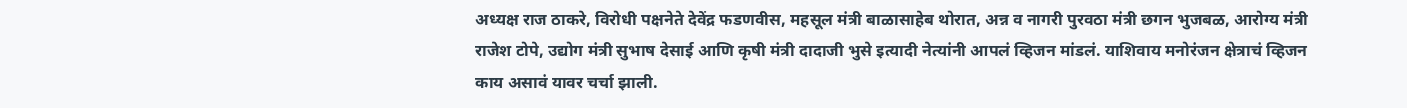अध्यक्ष राज ठाकरे, विरोधी पक्षनेते देवेंद्र फडणवीस, महसूल मंत्री बाळासाहेब थोरात, अन्न व नागरी पुरवठा मंत्री छगन भुजबळ, आरोग्य मंत्री राजेश टोपे, उद्योग मंत्री सुभाष देसाई आणि कृषी मंत्री दादाजी भुसे इत्यादी नेत्यांनी आपलं व्हिजन मांडलं. याशिवाय मनोरंजन क्षेत्राचं व्हिजन काय असावं यावर चर्चा झाली.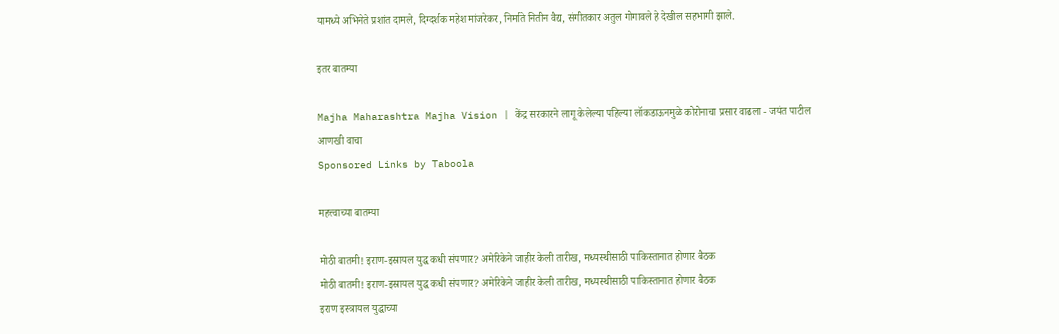यामध्ये अभिनेते प्रशांत दामले, दिग्दर्शक महेश मांजरेकर, निर्माते नितीन वैद्य, संगीतकार अतुल गोगावले हे देखील सहभागी झाले.

इतर बातम्या

Majha Maharashtra Majha Vision | केंद्र सरकारने लागू केलेल्या पहिल्या लॉकडाऊनमुळे कोरोनाचा प्रसार वाढला - जयंत पाटील
आणखी वाचा
Sponsored Links by Taboola

महत्त्वाच्या बातम्या

मोठी बातमी! इराण-इस्रायल युद्ध कधी संपणार? अमेरिकेने जाहीर केली तारीख, मध्यस्थीसाठी पाकिस्तानात होणार बैठक
मोठी बातमी! इराण-इस्रायल युद्ध कधी संपणार? अमेरिकेने जाहीर केली तारीख, मध्यस्थीसाठी पाकिस्तानात होणार बैठक
इराण इस्त्रायल युद्धाच्या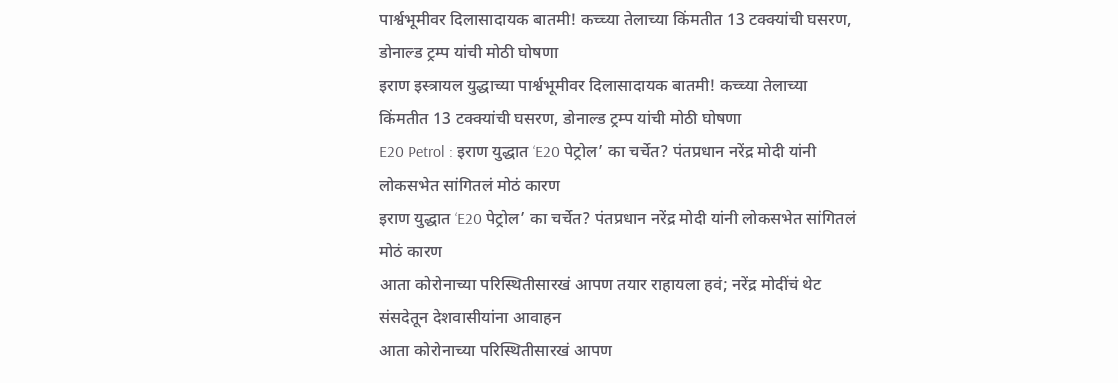पार्श्वभूमीवर दिलासादायक बातमी! कच्च्या तेलाच्या किंमतीत 13 टक्क्यांची घसरण, डोनाल्ड ट्रम्प यांची मोठी घोषणा
इराण इस्त्रायल युद्धाच्या पार्श्वभूमीवर दिलासादायक बातमी! कच्च्या तेलाच्या किंमतीत 13 टक्क्यांची घसरण, डोनाल्ड ट्रम्प यांची मोठी घोषणा
E20 Petrol : इराण युद्धात ‘E20 पेट्रोल’ का चर्चेत? पंतप्रधान नरेंद्र मोदी यांनी लोकसभेत सांगितलं मोठं कारण
इराण युद्धात ‘E20 पेट्रोल’ का चर्चेत? पंतप्रधान नरेंद्र मोदी यांनी लोकसभेत सांगितलं मोठं कारण
आता कोरोनाच्या परिस्थितीसारखं आपण तयार राहायला हवं; नरेंद्र मोदींचं थेट संसदेतून देशवासीयांना आवाहन
आता कोरोनाच्या परिस्थितीसारखं आपण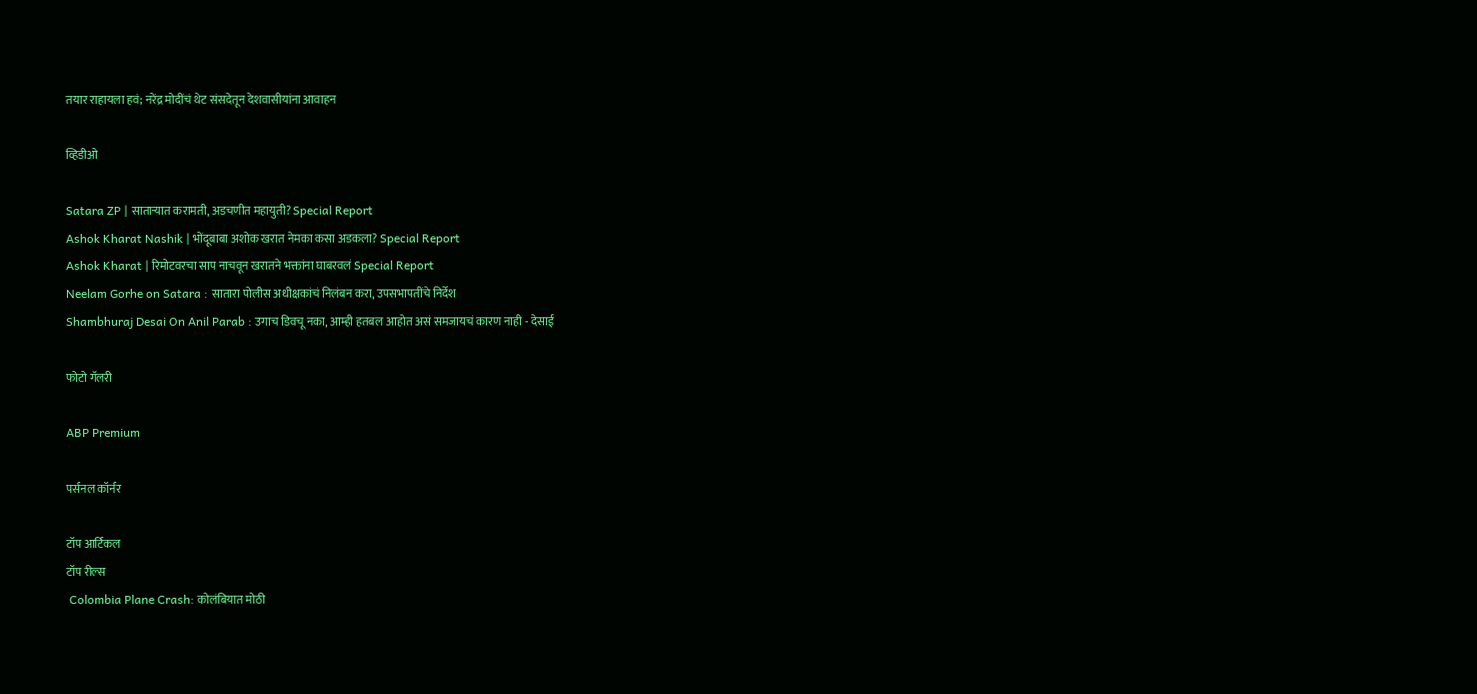तयार राहायला हवं; नरेंद्र मोदींचं थेट संसदेतून देशवासीयांना आवाहन

व्हिडीओ

Satara ZP | साताऱ्यात करामती, अडचणीत महायुती? Special Report
Ashok Kharat Nashik | भोंदूबाबा अशोक खरात नेमका कसा अडकला? Special Report
Ashok Kharat | रिमोटवरचा साप नाचवून खरातने भक्तांना घाबरवलं Special Report
Neelam Gorhe on Satara : सातारा पोलीस अधीक्षकांचं निलंबन करा, उपसभापतींचे निर्देश
Shambhuraj Desai On Anil Parab : उगाच डिवचू नका, आम्ही हतबल आहोत असं समजायचं कारण नाही - देसाई

फोटो गॅलरी

ABP Premium

पर्सनल कॉर्नर

टॉप आर्टिकल
टॉप रील्स
 Colombia Plane Crash: कोलंबियात मोठी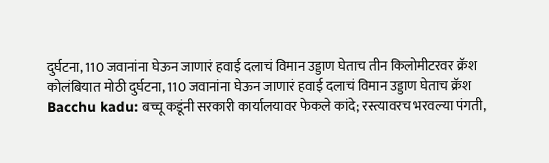दुर्घटना, 110 जवानांना घेऊन जाणारं हवाई दलाचं विमान उड्डाण घेताच तीन किलोमीटरवर क्रॅश
कोलंबियात मोठी दुर्घटना, 110 जवानांना घेऊन जाणारं हवाई दलाचं विमान उड्डाण घेताच क्रॅश
Bacchu kadu: बच्चू कडूंनी सरकारी कार्यालयावर फेकले कांदे; रस्त्यावरच भरवल्या पंगती,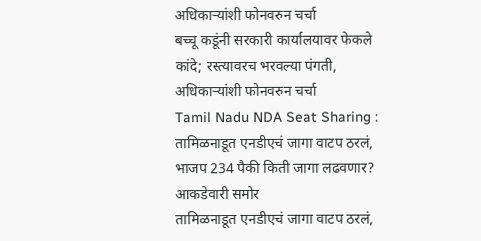अधिकाऱ्यांशी फोनवरुन चर्चा
बच्चू कडूंनी सरकारी कार्यालयावर फेकले कांदे; रस्त्यावरच भरवल्या पंगती, अधिकाऱ्यांशी फोनवरुन चर्चा
Tamil Nadu NDA Seat Sharing : तामिळनाडूत एनडीएचं जागा वाटप ठरलं, भाजप 234 पैकी किती जागा लढवणार? आकडेवारी समोर
तामिळनाडूत एनडीएचं जागा वाटप ठरलं,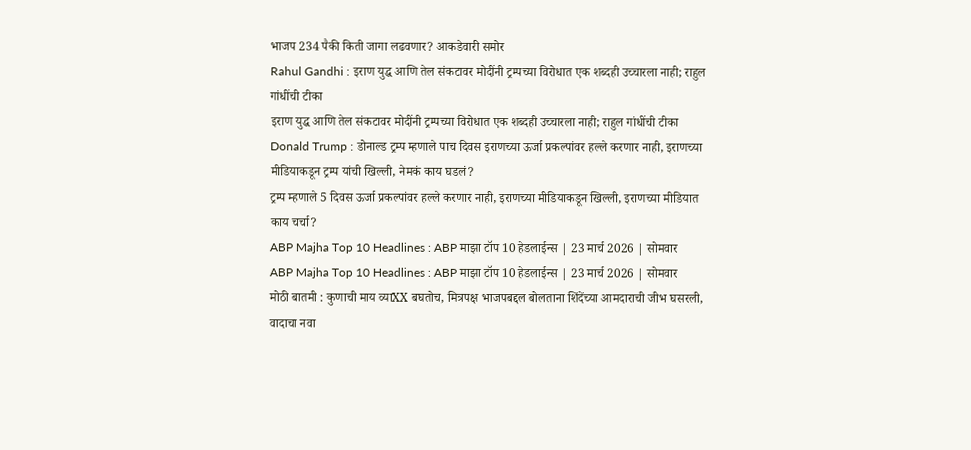भाजप 234 पैकी किती जागा लढवणार? आकडेवारी समोर
Rahul Gandhi : इराण युद्ध आणि तेल संकटावर मोदींनी ट्रम्पच्या विरोधात एक शब्दही उच्चारला नाही; राहुल गांधींची टीका
इराण युद्ध आणि तेल संकटावर मोदींनी ट्रम्पच्या विरोधात एक शब्दही उच्चारला नाही; राहुल गांधींची टीका
Donald Trump : डोनाल्ड ट्रम्प म्हणाले पाच दिवस इराणच्या ऊर्जा प्रकल्पांवर हल्ले करणार नाही, इराणच्या मीडियाकडून ट्रम्प यांची खिल्ली, नेमकं काय घडलं?
ट्रम्प म्हणाले 5 दिवस ऊर्जा प्रकल्पांवर हल्ले करणार नाही, इराणच्या मीडियाकडून खिल्ली, इराणच्या मीडियात काय चर्चा?
ABP Majha Top 10 Headlines : ABP माझा टॉप 10 हेडलाईन्स | 23 मार्च 2026 | सोमवार
ABP Majha Top 10 Headlines : ABP माझा टॉप 10 हेडलाईन्स | 23 मार्च 2026 | सोमवार
मोठी बातमी : कुणाची माय व्याXX बघतोच, मित्रपक्ष भाजपबद्दल बोलताना शिंदेंच्या आमदाराची जीभ घसरली, वादाचा नवा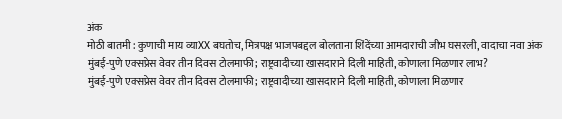अंक
मोठी बातमी : कुणाची माय व्याXX बघतोच, मित्रपक्ष भाजपबद्दल बोलताना शिंदेंच्या आमदाराची जीभ घसरली, वादाचा नवा अंक
मुंबई-पुणे एक्सप्रेस वेवर तीन दिवस टोलमाफी; राष्ट्रवादीच्या खासदाराने दिली माहिती, कोणाला मिळणार लाभ?
मुंबई-पुणे एक्सप्रेस वेवर तीन दिवस टोलमाफी; राष्ट्रवादीच्या खासदाराने दिली माहिती, कोणाला मिळणार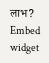लाभ?
Embed widget